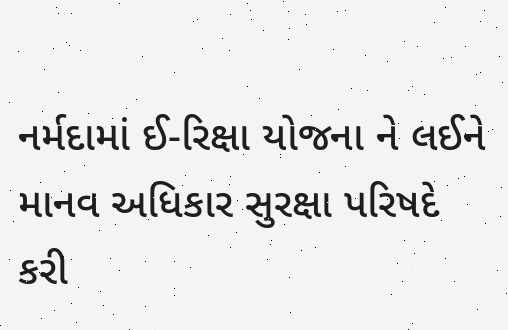નર્મદામાં ઈ-રિક્ષા યોજના ને લઈને માનવ અધિકાર સુરક્ષા પરિષદે
કરી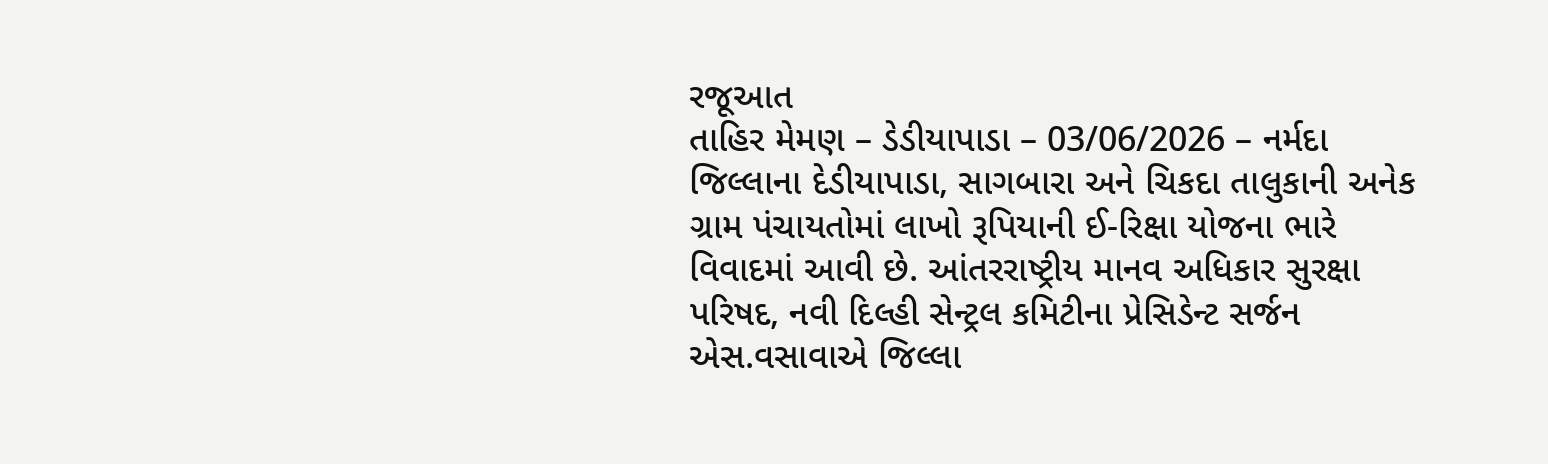રજૂઆત
તાહિર મેમણ – ડેડીયાપાડા – 03/06/2026 – નર્મદા જિલ્લાના દેડીયાપાડા, સાગબારા અને ચિકદા તાલુકાની અનેક ગ્રામ પંચાયતોમાં લાખો રૂપિયાની ઈ-રિક્ષા યોજના ભારે વિવાદમાં આવી છે. આંતરરાષ્ટ્રીય માનવ અધિકાર સુરક્ષા પરિષદ, નવી દિલ્હી સેન્ટ્રલ કમિટીના પ્રેસિડેન્ટ સર્જન એસ.વસાવાએ જિલ્લા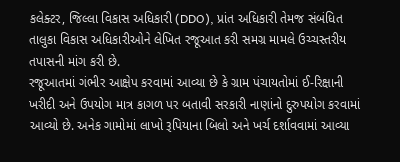કલેક્ટર, જિલ્લા વિકાસ અધિકારી (DDO), પ્રાંત અધિકારી તેમજ સંબંધિત તાલુકા વિકાસ અધિકારીઓને લેખિત રજૂઆત કરી સમગ્ર મામલે ઉચ્ચસ્તરીય તપાસની માંગ કરી છે.
રજૂઆતમાં ગંભીર આક્ષેપ કરવામાં આવ્યા છે કે ગ્રામ પંચાયતોમાં ઈ-રિક્ષાની ખરીદી અને ઉપયોગ માત્ર કાગળ પર બતાવી સરકારી નાણાંનો દુરુપયોગ કરવામાં આવ્યો છે. અનેક ગામોમાં લાખો રૂપિયાના બિલો અને ખર્ચ દર્શાવવામાં આવ્યા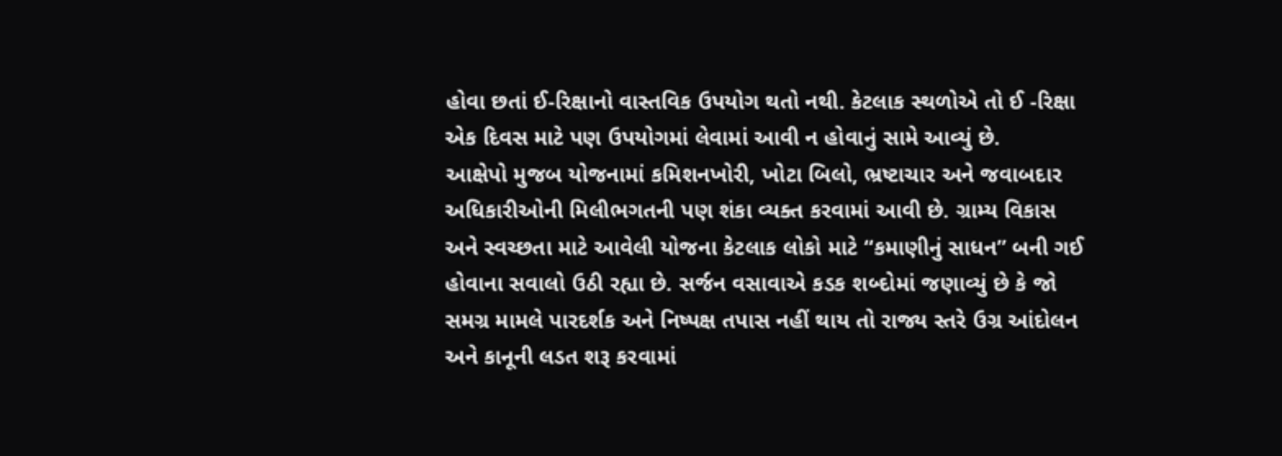હોવા છતાં ઈ-રિક્ષાનો વાસ્તવિક ઉપયોગ થતો નથી. કેટલાક સ્થળોએ તો ઈ -રિક્ષા એક દિવસ માટે પણ ઉપયોગમાં લેવામાં આવી ન હોવાનું સામે આવ્યું છે.
આક્ષેપો મુજબ યોજનામાં કમિશનખોરી, ખોટા બિલો, ભ્રષ્ટાચાર અને જવાબદાર અધિકારીઓની મિલીભગતની પણ શંકા વ્યક્ત કરવામાં આવી છે. ગ્રામ્ય વિકાસ અને સ્વચ્છતા માટે આવેલી યોજના કેટલાક લોકો માટે “કમાણીનું સાધન” બની ગઈ હોવાના સવાલો ઉઠી રહ્યા છે. સર્જન વસાવાએ કડક શબ્દોમાં જણાવ્યું છે કે જો સમગ્ર મામલે પારદર્શક અને નિષ્પક્ષ તપાસ નહીં થાય તો રાજ્ય સ્તરે ઉગ્ર આંદોલન અને કાનૂની લડત શરૂ કરવામાં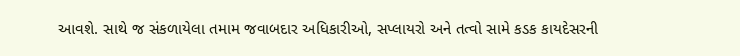આવશે. સાથે જ સંકળાયેલા તમામ જવાબદાર અધિકારીઓ, સપ્લાયરો અને તત્વો સામે કડક કાયદેસરની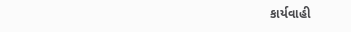કાર્યવાહી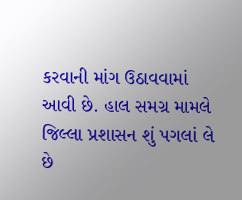કરવાની માંગ ઉઠાવવામાં આવી છે. હાલ સમગ્ર મામલે જિલ્લા પ્રશાસન શું પગલાં લે છે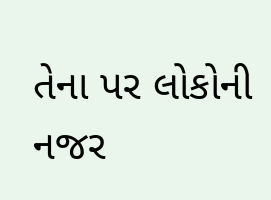તેના પર લોકોની નજર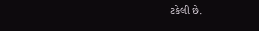ટકેલી છે.